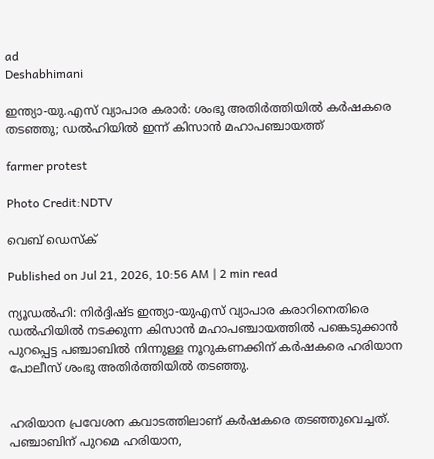ad
Deshabhimani

ഇന്ത്യാ-യു.എസ് വ്യാപാര കരാർ: ശംഭു അതിർത്തിയിൽ കർഷകരെ തടഞ്ഞു; ഡൽഹിയിൽ ഇന്ന് കിസാൻ മഹാപഞ്ചായത്ത്

farmer protest

Photo Credit:NDTV

വെബ് ഡെസ്ക്

Published on Jul 21, 2026, 10:56 AM | 2 min read

ന്യൂഡൽഹി: നിർദ്ദിഷ്ട ഇന്ത്യാ-യുഎസ് വ്യാപാര കരാറിനെതിരെ ഡൽഹിയിൽ നടക്കുന്ന കിസാൻ മഹാപഞ്ചായത്തിൽ പങ്കെടുക്കാൻ പുറപ്പെട്ട പഞ്ചാബിൽ നിന്നുള്ള നൂറുകണക്കിന് കർഷകരെ ഹരിയാന പോലീസ് ശംഭു അതിർത്തിയിൽ തടഞ്ഞു.


ഹരിയാന പ്രവേശന കവാടത്തിലാണ് കർഷകരെ തടഞ്ഞുവെച്ചത്. പഞ്ചാബിന് പുറമെ ഹരിയാന,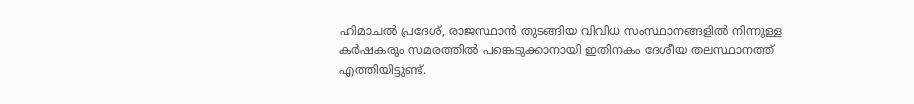ഹിമാചൽ പ്രദേശ്, രാജസ്ഥാൻ തുടങ്ങിയ വിവിധ സംസ്ഥാനങ്ങളിൽ നിന്നുള്ള കർഷകരും സമരത്തിൽ പങ്കെടുക്കാനായി ഇതിനകം ദേശീയ തലസ്ഥാനത്ത് എത്തിയിട്ടുണ്ട്.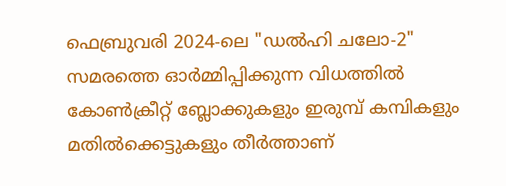ഫെബ്രുവരി 2024-ലെ "ഡൽഹി ചലോ-2" സമരത്തെ ഓർമ്മിപ്പിക്കുന്ന വിധത്തിൽ കോൺക്രീറ്റ് ബ്ലോക്കുകളും ഇരുമ്പ് കമ്പികളും മതിൽക്കെട്ടുകളും തീർത്താണ്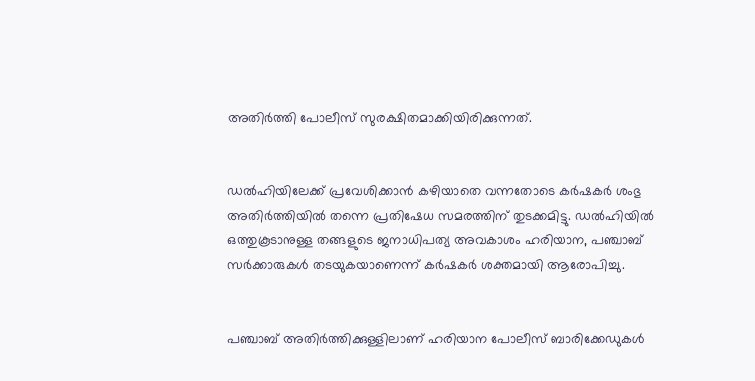അതിർത്തി പോലീസ് സുരക്ഷിതമാക്കിയിരിക്കുന്നത്.


ഡൽഹിയിലേക്ക് പ്രവേശിക്കാൻ കഴിയാതെ വന്നതോടെ കർഷകർ ശംഭു അതിർത്തിയിൽ തന്നെ പ്രതിഷേധ സമരത്തിന് തുടക്കമിട്ടു. ഡൽഹിയിൽ ഒത്തുകൂടാനുള്ള തങ്ങളുടെ ജനാധിപത്യ അവകാശം ഹരിയാന, പഞ്ചാബ് സർക്കാരുകൾ തടയുകയാണെന്ന് കർഷകർ ശക്തമായി ആരോപിച്ചു.


പഞ്ചാബ് അതിർത്തിക്കുള്ളിലാണ് ഹരിയാന പോലീസ് ബാരിക്കേഡുകൾ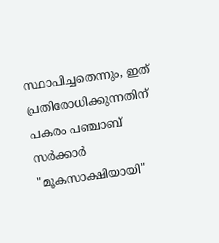സ്ഥാപിച്ചതെന്നും, ഇത് പ്രതിരോധിക്കുന്നതിന് പകരം പഞ്ചാബ് സർക്കാർ "മൂകസാക്ഷിയായി"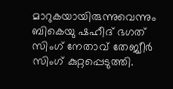മാറുകയായിരുന്നുവെന്നും ബികെയു ഷഹീദ് ഭഗത് സിംഗ് നേതാവ് തേജ്വീർ സിംഗ് കുറ്റപ്പെടുത്തി.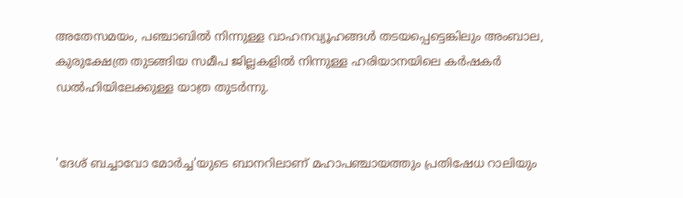അതേസമയം, പഞ്ചാബിൽ നിന്നുള്ള വാഹനവ്യൂഹങ്ങൾ തടയപ്പെട്ടെങ്കിലും അംബാല, കുരുക്ഷേത്ര തുടങ്ങിയ സമീപ ജില്ലകളിൽ നിന്നുള്ള ഹരിയാനയിലെ കർഷകർ ഡൽഹിയിലേക്കുള്ള യാത്ര തുടർന്നു.


'ദേശ് ബച്ചാവോ മോർച്ച'യുടെ ബാനറിലാണ് മഹാപഞ്ചായത്തും പ്രതിഷേധ റാലിയും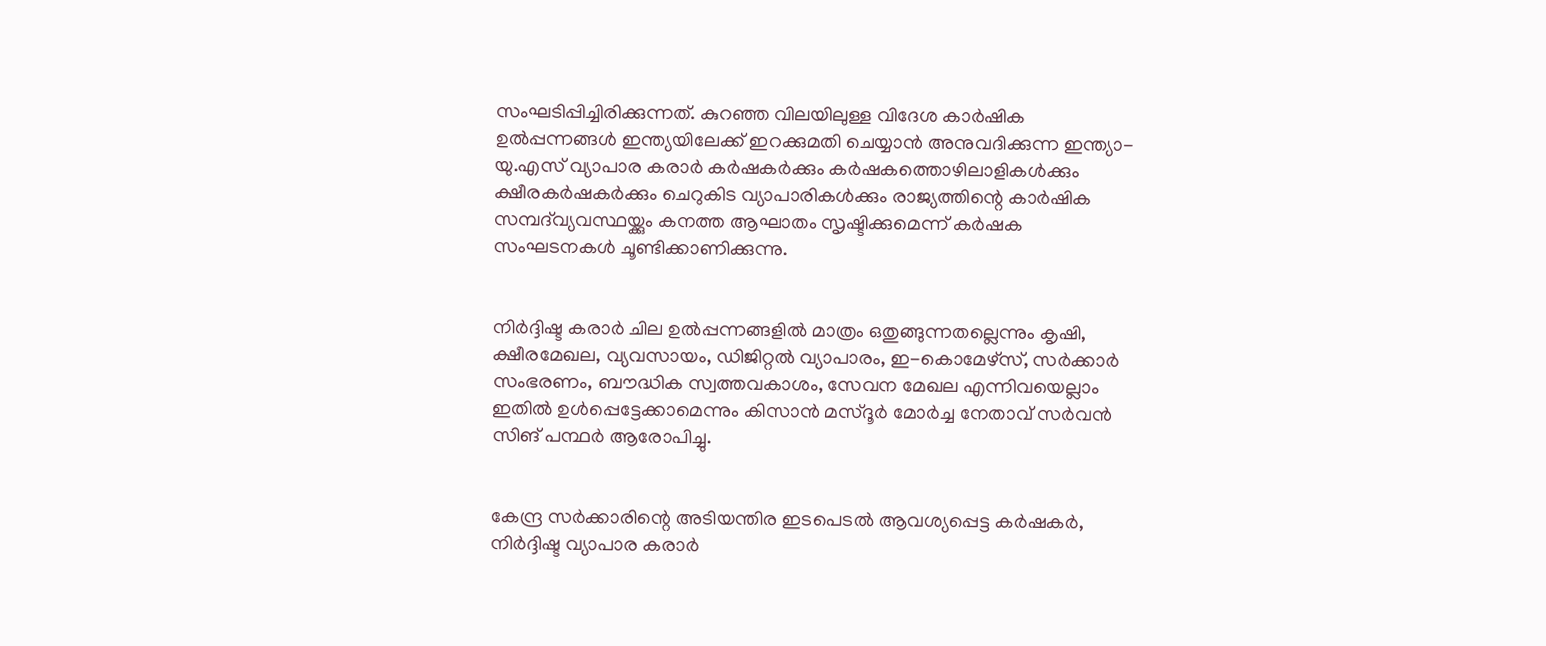സംഘടിപ്പിച്ചിരിക്കുന്നത്. കുറഞ്ഞ വിലയിലുള്ള വിദേശ കാർഷിക ഉൽപ്പന്നങ്ങൾ ഇന്ത്യയിലേക്ക് ഇറക്കുമതി ചെയ്യാൻ അനുവദിക്കുന്ന ഇന്ത്യാ-യു.എസ് വ്യാപാര കരാർ കർഷകർക്കും കർഷകത്തൊഴിലാളികൾക്കും ക്ഷീരകർഷകർക്കും ചെറുകിട വ്യാപാരികൾക്കും രാജ്യത്തിന്റെ കാർഷിക സമ്പദ്‌വ്യവസ്ഥയ്ക്കും കനത്ത ആഘാതം സൃഷ്ടിക്കുമെന്ന് കർഷക സംഘടനകൾ ചൂണ്ടിക്കാണിക്കുന്നു.


നിർദ്ദിഷ്ട കരാർ ചില ഉൽപ്പന്നങ്ങളിൽ മാത്രം ഒതുങ്ങുന്നതല്ലെന്നും കൃഷി, ക്ഷീരമേഖല, വ്യവസായം, ഡിജിറ്റൽ വ്യാപാരം, ഇ-കൊമേഴ്സ്, സർക്കാർ സംഭരണം, ബൗദ്ധിക സ്വത്തവകാശം, സേവന മേഖല എന്നിവയെല്ലാം ഇതിൽ ഉൾപ്പെട്ടേക്കാമെന്നും കിസാൻ മസ്ദൂർ മോർച്ച നേതാവ് സർവൻ സിങ് പന്ഥർ ആരോപിച്ചു.


കേന്ദ്ര സർക്കാരിന്റെ അടിയന്തിര ഇടപെടൽ ആവശ്യപ്പെട്ട കർഷകർ, നിർദ്ദിഷ്ട വ്യാപാര കരാർ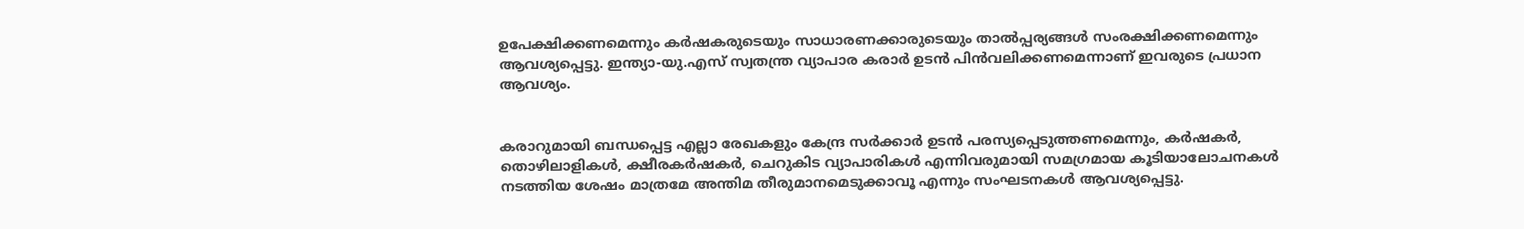ഉപേക്ഷിക്കണമെന്നും കർഷകരുടെയും സാധാരണക്കാരുടെയും താൽപ്പര്യങ്ങൾ സംരക്ഷിക്കണമെന്നും ആവശ്യപ്പെട്ടു. ഇന്ത്യാ-യു.എസ് സ്വതന്ത്ര വ്യാപാര കരാർ ഉടൻ പിൻവലിക്കണമെന്നാണ് ഇവരുടെ പ്രധാന ആവശ്യം.


കരാറുമായി ബന്ധപ്പെട്ട എല്ലാ രേഖകളും കേന്ദ്ര സർക്കാർ ഉടൻ പരസ്യപ്പെടുത്തണമെന്നും, കർഷകർ, തൊഴിലാളികൾ, ക്ഷീരകർഷകർ, ചെറുകിട വ്യാപാരികൾ എന്നിവരുമായി സമഗ്രമായ കൂടിയാലോചനകൾ നടത്തിയ ശേഷം മാത്രമേ അന്തിമ തീരുമാനമെടുക്കാവൂ എന്നും സംഘടനകൾ ആവശ്യപ്പെട്ടു.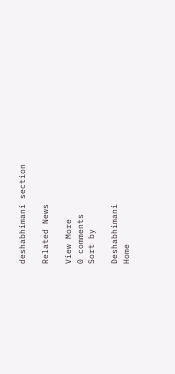deshabhimani section

Related News

View More
0 comments
Sort by

Deshabhimani
Home